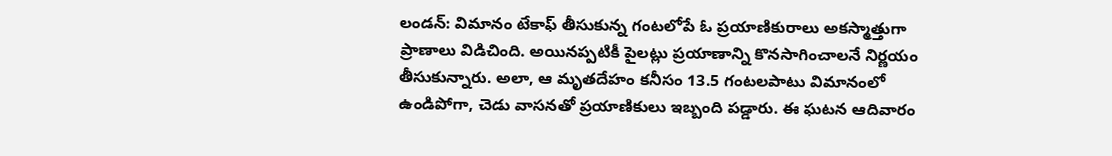లండన్: విమానం టేకాఫ్ తీసుకున్న గంటలోపే ఓ ప్రయాణికురాలు అకస్మాత్తుగా ప్రాణాలు విడిచింది. అయినప్పటికీ పైలట్లు ప్రయాణాన్ని కొనసాగించాలనే నిర్ణయం తీసుకున్నారు. అలా, ఆ మృతదేహం కనీసం 13.5 గంటలపాటు విమానంలో ఉండిపోగా, చెడు వాసనతో ప్రయాణికులు ఇబ్బంది పడ్డారు. ఈ ఘటన ఆదివారం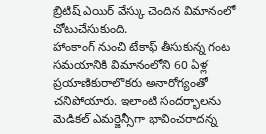బ్రిటిష్ ఎయిర్ వేస్కు చెందిన విమానంలో చోటుచేసుకుంది.
హాంకాంగ్ నుంచి టేకాఫ్ తీసుకున్న గంట సమయానికి విమానంలోని 60 ఏళ్ల ప్రయాణికురాలొకరు అనారోగ్యంతో చనిపోయారు. ఇలాంటి సందర్భాలను మెడికల్ ఎమర్జెన్సీగా భావించరాదన్న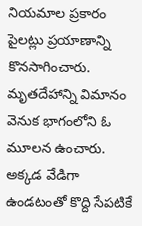నియమాల ప్రకారం పైలట్లు ప్రయాణాన్ని కొనసాగించారు. మృతదేహాన్ని విమానం వెనుక భాగంలోని ఓ మూలన ఉంచారు. అక్కడ వేడిగా ఉండటంతో కొద్ది సేపటికే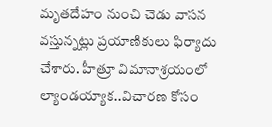మృతదేహం నుంచి చెడు వాసన వస్తున్నట్లు ప్రయాణికులు ఫిర్యాదు చేశారు. హీత్రూ విమానాశ్రయంలో ల్యాండయ్యాక..విచారణ కోసం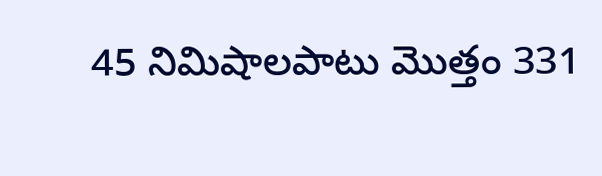45 నిమిషాలపాటు మొత్తం 331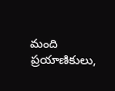మంది ప్రయాణికులు,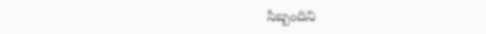సిబ్బందిని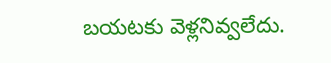బయటకు వెళ్లనివ్వలేదు.